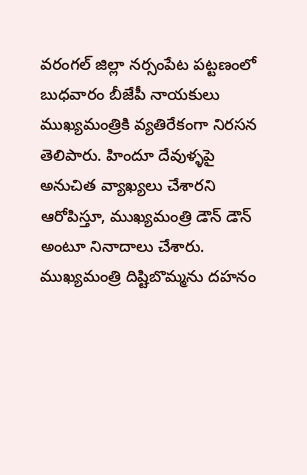వరంగల్ జిల్లా నర్సంపేట పట్టణంలో బుధవారం బీజేపీ నాయకులు ముఖ్యమంత్రికి వ్యతిరేకంగా నిరసన తెలిపారు. హిందూ దేవుళ్ళపై అనుచిత వ్యాఖ్యలు చేశారని ఆరోపిస్తూ, ముఖ్యమంత్రి డౌన్ డౌన్ అంటూ నినాదాలు చేశారు. ముఖ్యమంత్రి దిష్టిబొమ్మను దహనం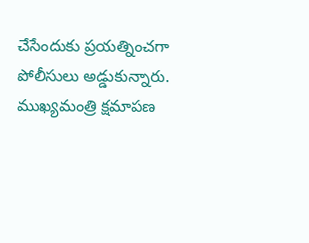చేసేందుకు ప్రయత్నించగా పోలీసులు అడ్డుకున్నారు. ముఖ్యమంత్రి క్షమాపణ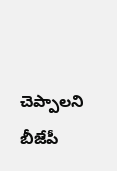చెప్పాలని బీజేపీ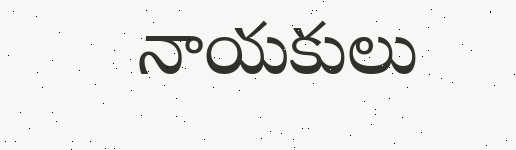నాయకులు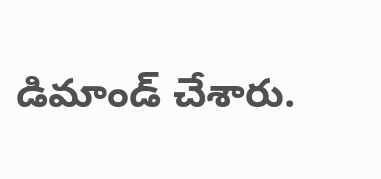డిమాండ్ చేశారు.